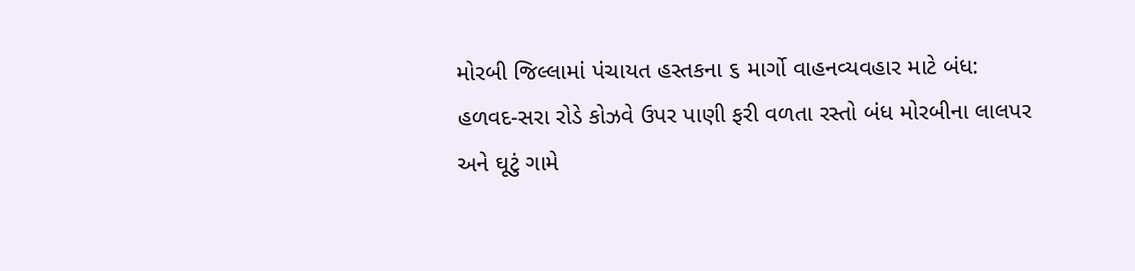મોરબી જિલ્લામાં પંચાયત હસ્તકના ૬ માર્ગો વાહનવ્યવહાર માટે બંધ: હળવદ-સરા રોડે કોઝવે ઉપર પાણી ફરી વળતા રસ્તો બંધ મોરબીના લાલપર અને ઘૂટું ગામે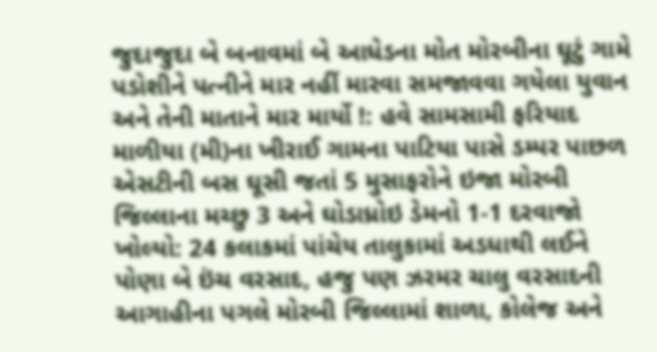જુદાજુદા બે બનાવમાં બે આધેડના મોત મોરબીના ઘૂટું ગામે પડોશીને પત્નીને માર નહીં મારવા સમજાવવા ગયેલા યુવાન અને તેની માતાને માર માર્યો !: હવે સામસામી ફરિયાદ માળીયા (મી)ના ખીરાઈ ગામના પાટિયા પાસે ડમ્પર પાછળ એસટીની બસ ઘૂસી જતાં 5 મુસાફરોને ઇજા મોરબી જિલ્લાના મચ્છુ 3 અને ઘોડાધ્રોઇ ડેમનો 1-1 દરવાજો ખોલ્યો: 24 કલાકમાં પાંચેય તાલુકામાં અડધાથી લઈને પોણા બે ઇંચ વરસાદ, હજુ પણ ઝરમર ચાલુ વરસાદની આગાહીના પગલે મોરબી જિલ્લામાં શાળા, કોલેજ અને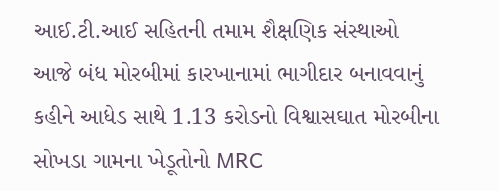આઈ.ટી.આઈ સહિતની તમામ શૈક્ષણિક સંસ્થાઓ આજે બંધ મોરબીમાં કારખાનામાં ભાગીદાર બનાવવાનું કહીને આધેડ સાથે 1.13 કરોડનો વિશ્વાસઘાત મોરબીના સોખડા ગામના ખેડૂતોનો MRC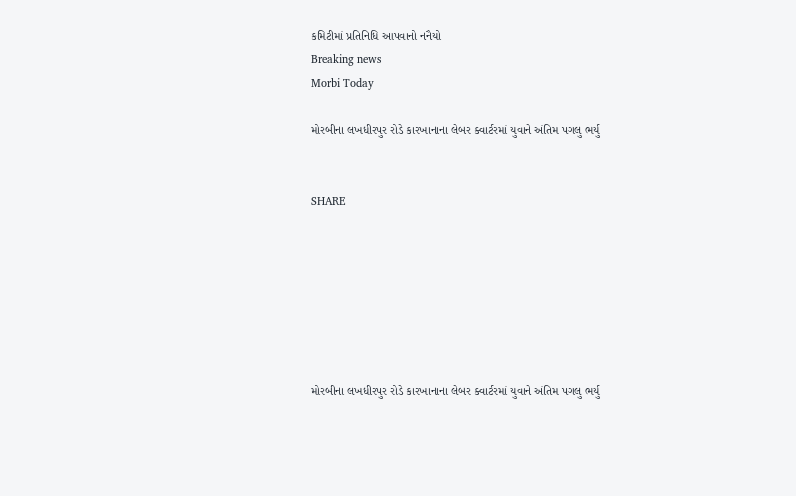કમિટીમાં પ્રતિનિધિ આપવાનો નનૈયો
Breaking news
Morbi Today

મોરબીના લખધીરપુર રોડે કારખાનાના લેબર ક્વાર્ટરમાં યુવાને અંતિમ પગલુ ભર્યુ


SHARE







મોરબીના લખધીરપુર રોડે કારખાનાના લેબર ક્વાર્ટરમાં યુવાને અંતિમ પગલુ ભર્યુ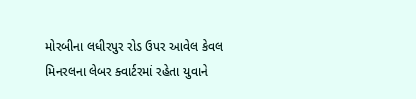મોરબીના લધીરપુર રોડ ઉપર આવેલ કેવલ મિનરલના લેબર ક્વાર્ટરમાં રહેતા યુવાને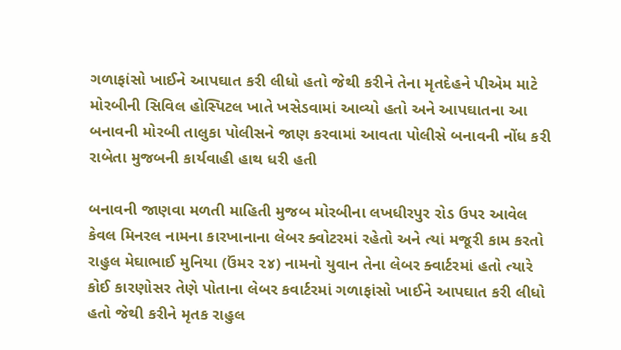ગળાફાંસો ખાઈને આપઘાત કરી લીધો હતો જેથી કરીને તેના મૃતદેહને પીએમ માટે મોરબીની સિવિલ હોસ્પિટલ ખાતે ખસેડવામાં આવ્યો હતો અને આપઘાતના આ બનાવની મોરબી તાલુકા પોલીસને જાણ કરવામાં આવતા પોલીસે બનાવની નોંધ કરી રાબેતા મુજબની કાર્યવાહી હાથ ધરી હતી

બનાવની જાણવા મળતી માહિતી મુજબ મોરબીના લખધીરપુર રોડ ઉપર આવેલ કેવલ મિનરલ નામના કારખાનાના લેબર ક્વોટરમાં રહેતો અને ત્યાં મજૂરી કામ કરતો રાહુલ મેઘાભાઈ મુનિયા (ઉંમર ૨૪) નામનો યુવાન તેના લેબર ક્વાર્ટરમાં હતો ત્યારે કોઈ કારણોસર તેણે પોતાના લેબર કવાર્ટરમાં ગળાફાંસો ખાઈને આપઘાત કરી લીધો હતો જેથી કરીને મૃતક રાહુલ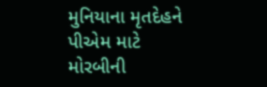મુનિયાના મૃતદેહને પીએમ માટે મોરબીની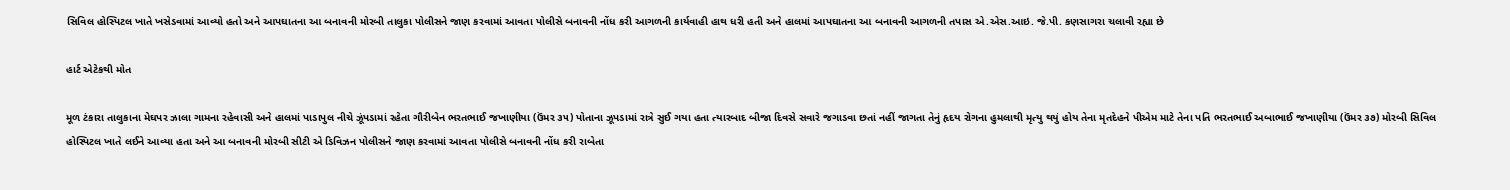સિવિલ હોસ્પિટલ ખાતે ખસેડવામાં આવ્યો હતો અને આપઘાતના આ બનાવની મોરબી તાલુકા પોલીસને જાણ કરવામાં આવતા પોલીસે બનાવની નોંધ કરી આગળની કાર્યવાહી હાથ ધરી હતી અને હાલમાં આપઘાતના આ બનાવની આગળની તપાસ એ.એસ.આઇ. જે.પી. કણસાગરા ચલાવી રહ્યા છે

હાર્ટ એટેકથી મોત

મૂળ ટંકારા તાલુકાના મેઘપર ઝાલા ગામના રહેવાસી અને હાલમાં પાડાપુલ નીચે ઝૂંપડામાં રહેતા ગૌરીબેન ભરતભાઈ જખાણીયા (ઉંમર ૩૫) પોતાના ઝૂપડામાં રાત્રે સુઈ ગયા હતા ત્યારબાદ બીજા દિવસે સવારે જગાડવા છતાં નહીં જાગતા તેનું હૃદય રોગના હુમલાથી મૃત્યુ થયું હોય તેના મૃતદેહને પીએમ માટે તેના પતિ ભરતભાઈ અબાભાઈ જખાણીયા (ઉંમર ૩૭) મોરબી સિવિલ હોસ્પિટલ ખાતે લઈને આવ્યા હતા અને આ બનાવની મોરબી સીટી એ ડિવિઝન પોલીસને જાણ કરવામાં આવતા પોલીસે બનાવની નોંધ કરી રાબેતા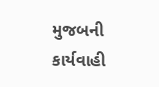મુજબની કાર્યવાહી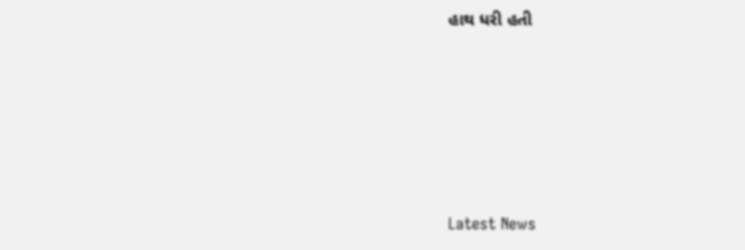હાથ ધરી હતી






Latest News